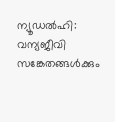ന്യൂഡൽഹി: വന്യജീവി സങ്കേതങ്ങൾക്കും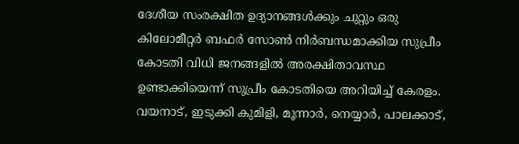ദേശീയ സംരക്ഷിത ഉദ്യാനങ്ങൾക്കും ചുറ്റും ഒരു കിലോമീറ്റർ ബഫർ സോൺ നിർബന്ധമാക്കിയ സുപ്രീം കോടതി വിധി ജനങ്ങളിൽ അരക്ഷിതാവസ്ഥ ഉണ്ടാക്കിയെന്ന് സുപ്രീം കോടതിയെ അറിയിച്ച് കേരളം. വയനാട്, ഇടുക്കി കുമിളി, മൂന്നാർ, നെയ്യാർ, പാലക്കാട്,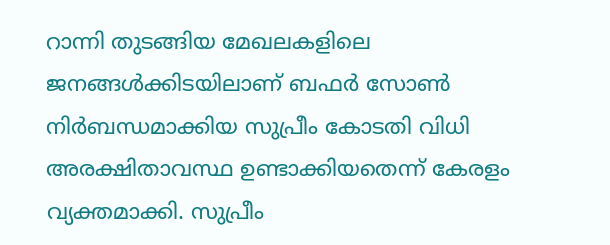റാന്നി തുടങ്ങിയ മേഖലകളിലെ ജനങ്ങൾക്കിടയിലാണ് ബഫർ സോൺ നിർബന്ധമാക്കിയ സുപ്രീം കോടതി വിധി അരക്ഷിതാവസ്ഥ ഉണ്ടാക്കിയതെന്ന് കേരളം വ്യക്തമാക്കി. സുപ്രീം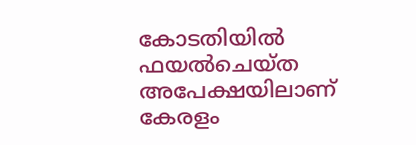കോടതിയിൽ ഫയൽചെയ്ത അപേക്ഷയിലാണ് കേരളം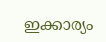ഇക്കാര്യം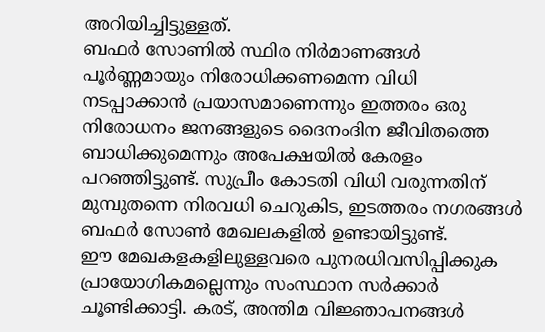അറിയിച്ചിട്ടുള്ളത്.
ബഫർ സോണിൽ സ്ഥിര നിർമാണങ്ങൾ പൂർണ്ണമായും നിരോധിക്കണമെന്ന വിധി നടപ്പാക്കാൻ പ്രയാസമാണെന്നും ഇത്തരം ഒരു നിരോധനം ജനങ്ങളുടെ ദൈനംദിന ജീവിതത്തെ ബാധിക്കുമെന്നും അപേക്ഷയിൽ കേരളം പറഞ്ഞിട്ടുണ്ട്. സുപ്രീം കോടതി വിധി വരുന്നതിന് മുമ്പുതന്നെ നിരവധി ചെറുകിട, ഇടത്തരം നഗരങ്ങൾ ബഫർ സോൺ മേഖലകളിൽ ഉണ്ടായിട്ടുണ്ട്.
ഈ മേഖകളകളിലുള്ളവരെ പുനരധിവസിപ്പിക്കുക പ്രായോഗികമല്ലെന്നും സംസ്ഥാന സർക്കാർ ചൂണ്ടിക്കാട്ടി. കരട്, അന്തിമ വിജ്ഞാപനങ്ങൾ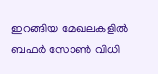ഇറങ്ങിയ മേഖലകളിൽ ബഫർ സോൺ വിധി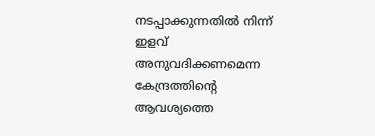നടപ്പാക്കുന്നതിൽ നിന്ന് ഇളവ് അനുവദിക്കണമെന്ന കേന്ദ്രത്തിന്റെ ആവശ്യത്തെ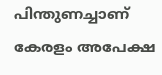പിന്തുണച്ചാണ് കേരളം അപേക്ഷ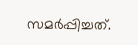സമർപ്പിച്ചത്.